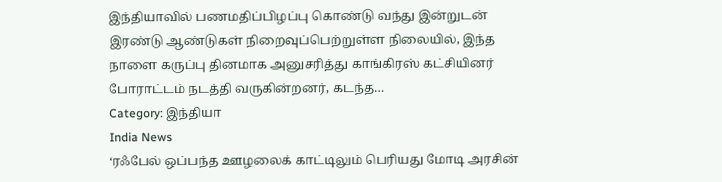இந்தியாவில் பணமதிப்பிழப்பு கொண்டு வந்து இன்றுடன் இரண்டு ஆண்டுகள் நிறைவுப்பெற்றுள்ள நிலையில், இந்த நாளை கருப்பு தினமாக அனுசரித்து காங்கிரஸ் கட்சியினர் போராட்டம் நடத்தி வருகின்றனர், கடந்த…
Category: இந்தியா
India News
‘ரஃபேல் ஒப்பந்த ஊழலைக் காட்டிலும் பெரியது மோடி அரசின்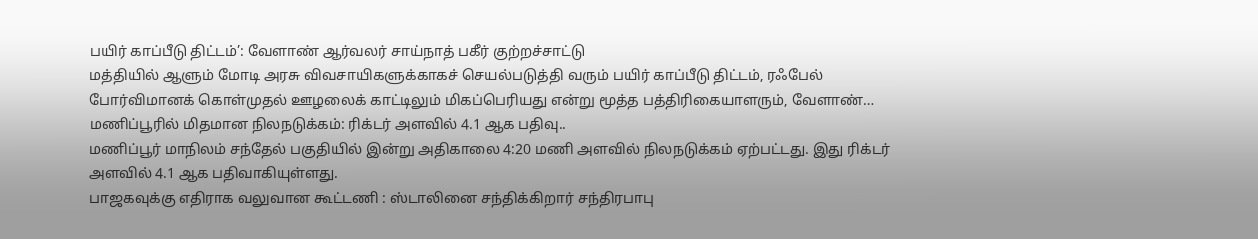பயிர் காப்பீடு திட்டம்’: வேளாண் ஆர்வலர் சாய்நாத் பகீர் குற்றச்சாட்டு
மத்தியில் ஆளும் மோடி அரசு விவசாயிகளுக்காகச் செயல்படுத்தி வரும் பயிர் காப்பீடு திட்டம், ரஃபேல் போர்விமானக் கொள்முதல் ஊழலைக் காட்டிலும் மிகப்பெரியது என்று மூத்த பத்திரிகையாளரும், வேளாண்…
மணிப்பூரில் மிதமான நிலநடுக்கம்: ரிக்டர் அளவில் 4.1 ஆக பதிவு..
மணிப்பூர் மாநிலம் சந்தேல் பகுதியில் இன்று அதிகாலை 4:20 மணி அளவில் நிலநடுக்கம் ஏற்பட்டது. இது ரிக்டர் அளவில் 4.1 ஆக பதிவாகியுள்ளது.
பாஜகவுக்கு எதிராக வலுவான கூட்டணி : ஸ்டாலினை சந்திக்கிறார் சந்திரபாபு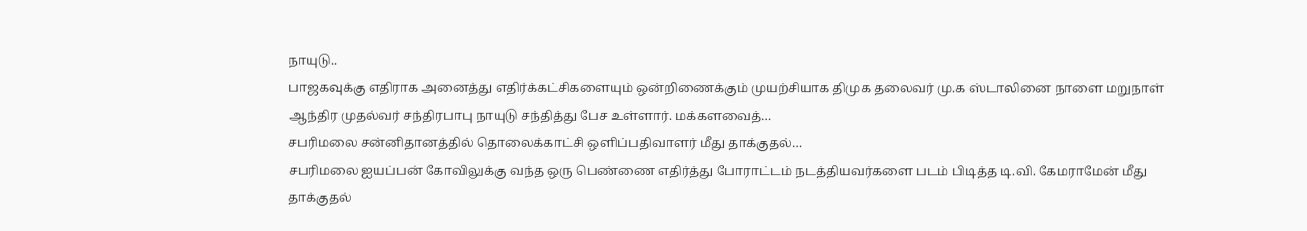நாயுடு..
பாஜகவுக்கு எதிராக அனைத்து எதிர்க்கட்சிகளையும் ஒன்றிணைக்கும் முயற்சியாக திமுக தலைவர் மு.க ஸ்டாலினை நாளை மறுநாள் ஆந்திர முதல்வர் சந்திரபாபு நாயுடு சந்தித்து பேச உள்ளார். மக்களவைத்…
சபரிமலை சன்னிதானத்தில் தொலைக்காட்சி ஒளிப்பதிவாளர் மீது தாக்குதல்…
சபரிமலை ஐயப்பன் கோவிலுக்கு வந்த ஒரு பெண்ணை எதிர்த்து போராட்டம் நடத்தியவர்களை படம் பிடித்த டி.வி. கேமராமேன் மீது தாக்குதல்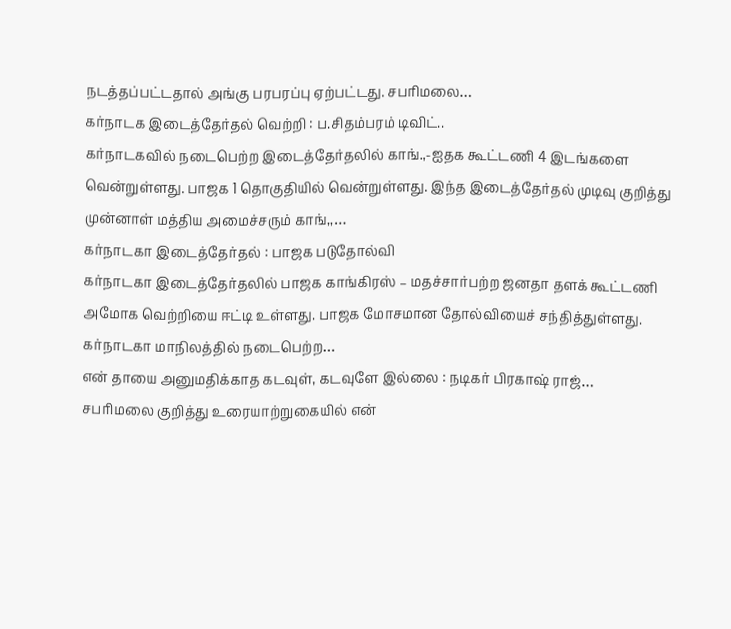நடத்தப்பட்டதால் அங்கு பரபரப்பு ஏற்பட்டது. சபரிமலை…
கர்நாடக இடைத்தேர்தல் வெற்றி : ப.சிதம்பரம் டிவிட்..
கர்நாடகவில் நடைபெற்ற இடைத்தேர்தலில் காங்.,-ஐதக கூட்டணி 4 இடங்களை வென்றுள்ளது. பாஜக 1 தொகுதியில் வென்றுள்ளது. இந்த இடைத்தேர்தல் முடிவு குறித்து முன்னாள் மத்திய அமைச்சரும் காங்,,…
கர்நாடகா இடைத்தேர்தல் : பாஜக படுதோல்வி
கர்நாடகா இடைத்தேர்தலில் பாஜக காங்கிரஸ் – மதச்சார்பற்ற ஜனதா தளக் கூட்டணி அமோக வெற்றியை ஈட்டி உள்ளது. பாஜக மோசமான தோல்வியைச் சந்தித்துள்ளது. கர்நாடகா மாநிலத்தில் நடைபெற்ற…
என் தாயை அனுமதிக்காத கடவுள், கடவுளே இல்லை : நடிகர் பிரகாஷ் ராஜ்…
சபரிமலை குறித்து உரையாற்றுகையில் என்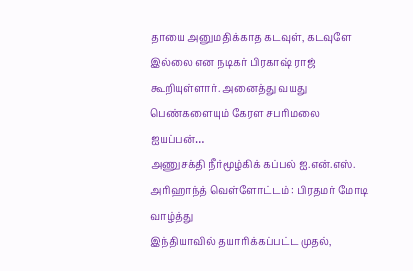தாயை அனுமதிக்காத கடவுள், கடவுளே இல்லை என நடிகர் பிரகாஷ் ராஜ் கூறியுள்ளார். அனைத்து வயது பெண்களையும் கேரள சபரிமலை ஐயப்பன்…
அணுசக்தி நீர்மூழ்கிக் கப்பல் ஐ.என்.எஸ். அரிஹாந்த் வெள்ளோட்டம் : பிரதமர் மோடி வாழ்த்து
இந்தியாவில் தயாரிக்கப்பட்ட முதல்,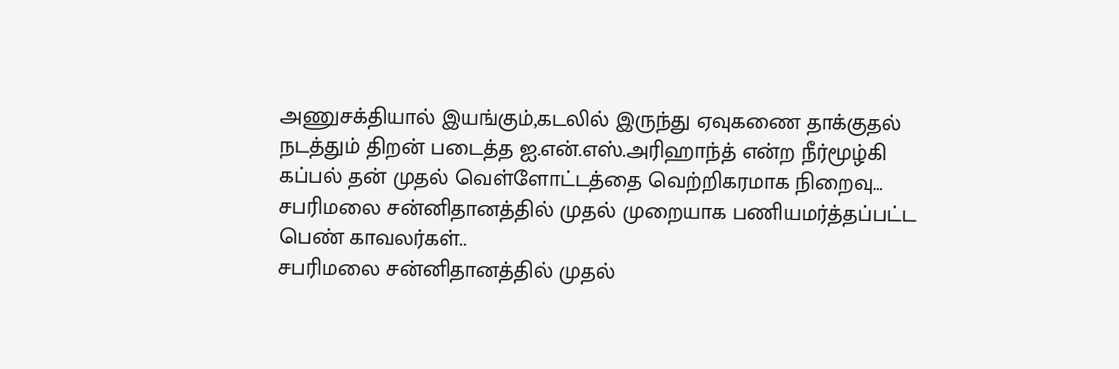அணுசக்தியால் இயங்கும்,கடலில் இருந்து ஏவுகணை தாக்குதல் நடத்தும் திறன் படைத்த ஐ.என்.எஸ்.அரிஹாந்த் என்ற நீர்மூழ்கி கப்பல் தன் முதல் வெள்ளோட்டத்தை வெற்றிகரமாக நிறைவு…
சபரிமலை சன்னிதானத்தில் முதல் முறையாக பணியமர்த்தப்பட்ட பெண் காவலர்கள்..
சபரிமலை சன்னிதானத்தில் முதல்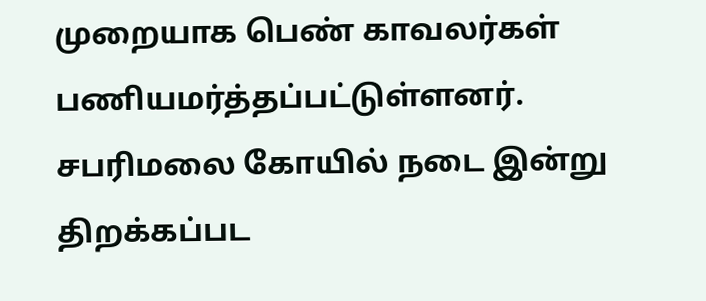முறையாக பெண் காவலர்கள் பணியமர்த்தப்பட்டுள்ளனர். சபரிமலை கோயில் நடை இன்று திறக்கப்பட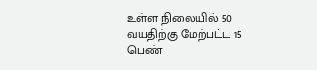உள்ள நிலையில் 50 வயதிற்கு மேற்பட்ட 15 பெண்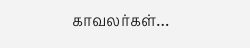காவலர்கள்…